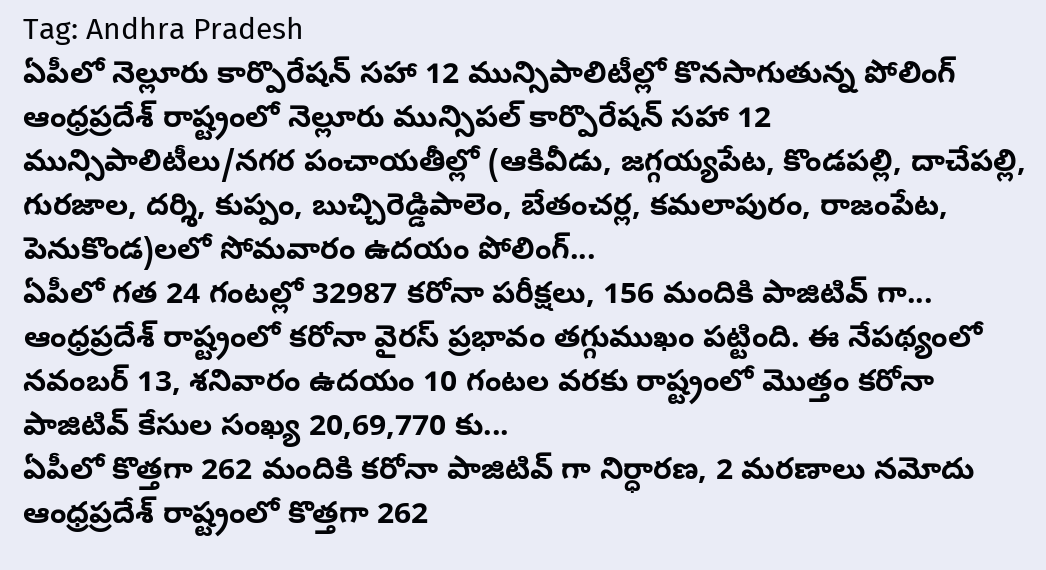Tag: Andhra Pradesh
ఏపీలో నెల్లూరు కార్పొరేషన్ సహా 12 మున్సిపాలిటీల్లో కొనసాగుతున్న పోలింగ్
ఆంధ్రప్రదేశ్ రాష్ట్రంలో నెల్లూరు మున్సిపల్ కార్పొరేషన్ సహా 12 మున్సిపాలిటీలు/నగర పంచాయతీల్లో (ఆకివీడు, జగ్గయ్యపేట, కొండపల్లి, దాచేపల్లి, గురజాల, దర్శి, కుప్పం, బుచ్చిరెడ్డిపాలెం, బేతంచర్ల, కమలాపురం, రాజంపేట, పెనుకొండ)లలో సోమవారం ఉదయం పోలింగ్...
ఏపీలో గత 24 గంటల్లో 32987 కరోనా పరీక్షలు, 156 మందికి పాజిటివ్ గా...
ఆంధ్రప్రదేశ్ రాష్ట్రంలో కరోనా వైరస్ ప్రభావం తగ్గుముఖం పట్టింది. ఈ నేపథ్యంలో నవంబర్ 13, శనివారం ఉదయం 10 గంటల వరకు రాష్ట్రంలో మొత్తం కరోనా పాజిటివ్ కేసుల సంఖ్య 20,69,770 కు...
ఏపీలో కొత్తగా 262 మందికి కరోనా పాజిటివ్ గా నిర్ధారణ, 2 మరణాలు నమోదు
ఆంధ్రప్రదేశ్ రాష్ట్రంలో కొత్తగా 262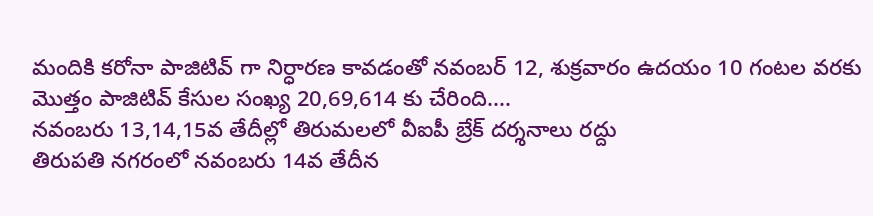మందికి కరోనా పాజిటివ్ గా నిర్ధారణ కావడంతో నవంబర్ 12, శుక్రవారం ఉదయం 10 గంటల వరకు మొత్తం పాజిటివ్ కేసుల సంఖ్య 20,69,614 కు చేరింది....
నవంబరు 13,14,15వ తేదీల్లో తిరుమలలో వీఐపీ బ్రేక్ దర్శనాలు రద్దు
తిరుపతి నగరంలో నవంబరు 14వ తేదీన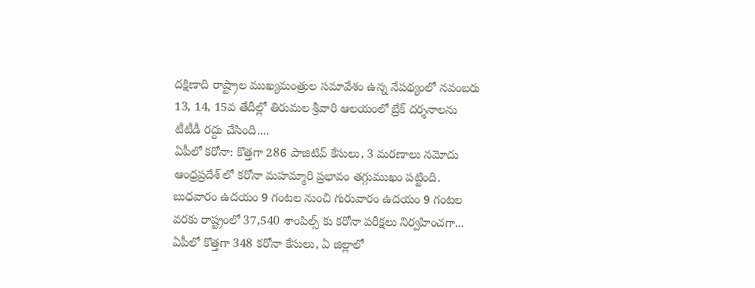దక్షిణాది రాష్ట్రాల ముఖ్యమంత్రుల సమావేశం ఉన్న నేపథ్యంలో నవంబరు 13, 14, 15వ తేదీల్లో తిరుమల శ్రీవారి ఆలయంలో బ్రేక్ దర్శనాలను టీటీడీ రద్దు చేసింది....
ఏపీలో కరోనా: కొత్తగా 286 పాజిటివ్ కేసులు, 3 మరణాలు నమోదు
ఆంధ్రప్రదేశ్ లో కరోనా మహమ్మారి ప్రభావం తగ్గుముఖం పట్టింది. బుధవారం ఉదయం 9 గంటల నుంచి గురువారం ఉదయం 9 గంటల వరకు రాష్ట్రంలో 37,540 శాంపిల్స్ కు కరోనా పరీక్షలు నిర్వహించగా...
ఏపీలో కొత్తగా 348 కరోనా కేసులు, ఏ జిల్లాలో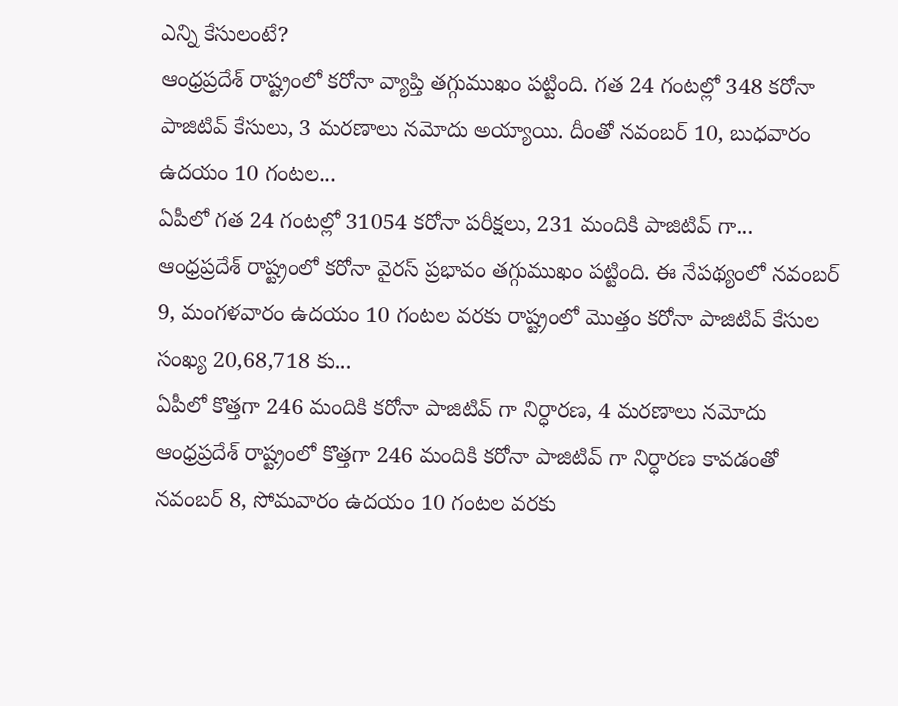ఎన్ని కేసులంటే?
ఆంధ్రప్రదేశ్ రాష్ట్రంలో కరోనా వ్యాప్తి తగ్గుముఖం పట్టింది. గత 24 గంటల్లో 348 కరోనా పాజిటివ్ కేసులు, 3 మరణాలు నమోదు అయ్యాయి. దీంతో నవంబర్ 10, బుధవారం ఉదయం 10 గంటల...
ఏపీలో గత 24 గంటల్లో 31054 కరోనా పరీక్షలు, 231 మందికి పాజిటివ్ గా...
ఆంధ్రప్రదేశ్ రాష్ట్రంలో కరోనా వైరస్ ప్రభావం తగ్గుముఖం పట్టింది. ఈ నేపథ్యంలో నవంబర్ 9, మంగళవారం ఉదయం 10 గంటల వరకు రాష్ట్రంలో మొత్తం కరోనా పాజిటివ్ కేసుల సంఖ్య 20,68,718 కు...
ఏపీలో కొత్తగా 246 మందికి కరోనా పాజిటివ్ గా నిర్ధారణ, 4 మరణాలు నమోదు
ఆంధ్రప్రదేశ్ రాష్ట్రంలో కొత్తగా 246 మందికి కరోనా పాజిటివ్ గా నిర్ధారణ కావడంతో నవంబర్ 8, సోమవారం ఉదయం 10 గంటల వరకు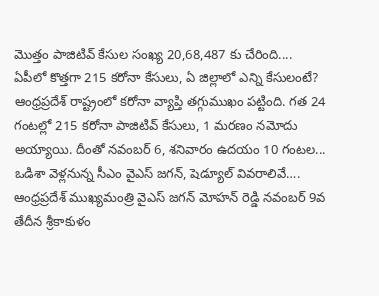మొత్తం పాజిటివ్ కేసుల సంఖ్య 20,68,487 కు చేరింది....
ఏపీలో కొత్తగా 215 కరోనా కేసులు, ఏ జిల్లాలో ఎన్ని కేసులంటే?
ఆంధ్రప్రదేశ్ రాష్ట్రంలో కరోనా వ్యాప్తి తగ్గుముఖం పట్టింది. గత 24 గంటల్లో 215 కరోనా పాజిటివ్ కేసులు, 1 మరణం నమోదు అయ్యాయి. దీంతో నవంబర్ 6, శనివారం ఉదయం 10 గంటల...
ఒడిశా వెళ్లనున్న సీఎం వైఎస్ జగన్, షెడ్యూల్ వివరాలివే….
ఆంధ్రప్రదేశ్ ముఖ్యమంత్రి వైఎస్ జగన్ మోహన్ రెడ్డి నవంబర్ 9వ తేదీన శ్రీకాకుళం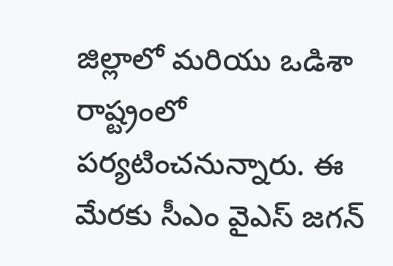జిల్లాలో మరియు ఒడిశా రాష్ట్రంలో పర్యటించనున్నారు. ఈ మేరకు సీఎం వైఎస్ జగన్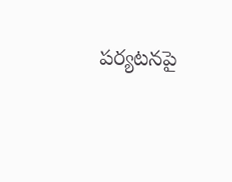పర్యటనపై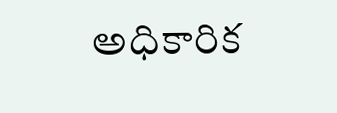అధికారిక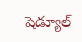షెడ్యూల్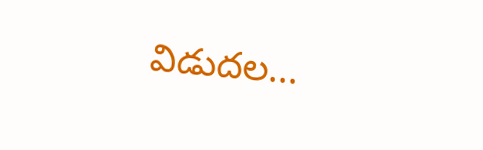విడుదల...